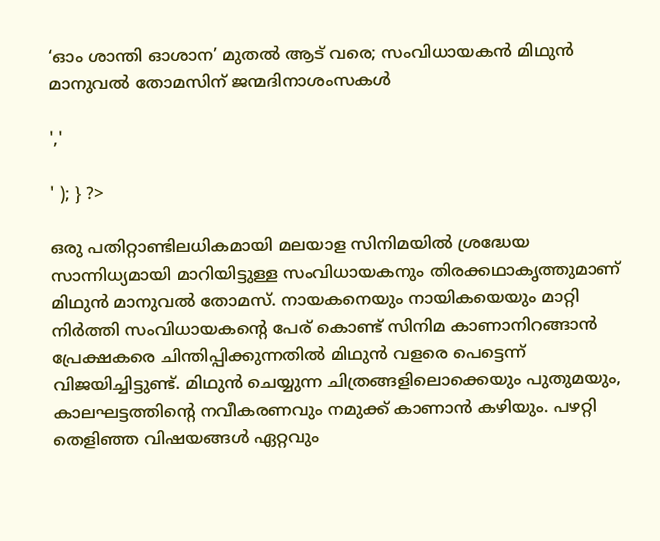‘ഓം ശാന്തി ഓശാന’ മുതൽ ആട് വരെ; സംവിധായകൻ മിഥുൻ മാനുവൽ തോമസിന് ജന്മദിനാശംസകൾ

','

' ); } ?>

ഒരു പതിറ്റാണ്ടിലധികമായി മലയാള സിനിമയിൽ ശ്രദ്ധേയ സാന്നിധ്യമായി മാറിയിട്ടുള്ള സംവിധായകനും തിരക്കഥാകൃത്തുമാണ് മിഥുൻ മാനുവൽ തോമസ്. നായകനെയും നായികയെയും മാറ്റി നിർത്തി സംവിധായകന്റെ പേര് കൊണ്ട് സിനിമ കാണാനിറങ്ങാൻ പ്രേക്ഷകരെ ചിന്തിപ്പിക്കുന്നതിൽ മിഥുൻ വളരെ പെട്ടെന്ന് വിജയിച്ചിട്ടുണ്ട്. മിഥുൻ ചെയ്യുന്ന ചിത്രങ്ങളിലൊക്കെയും പുതുമയും, കാലഘട്ടത്തിന്റെ നവീകരണവും നമുക്ക് കാണാൻ കഴിയും. പഴറ്റി തെളിഞ്ഞ വിഷയങ്ങൾ ഏറ്റവും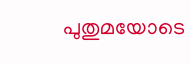പുതുമയോടെ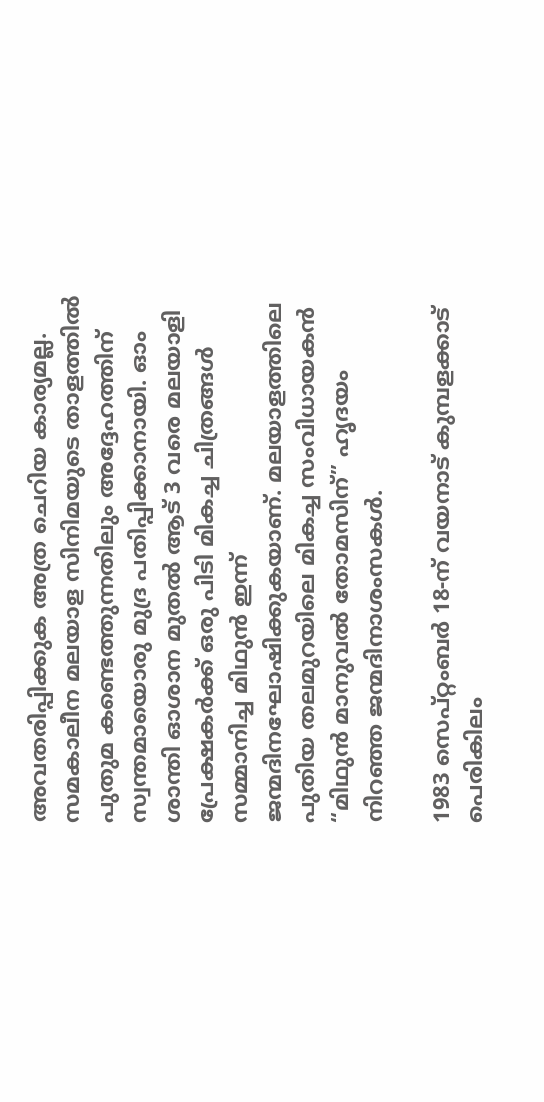അവതരിപ്പിക്കുക അത്ര ചെറിയ കാര്യമല്ല. സമകാലീന മലയാള സിനിമയുടെ താളത്തിൽ പുതുമ കണ്ടെത്തുന്നതിലും അദ്ദേഹത്തിന് സ്വന്തമായൊരു മുദ്ര പതിപ്പിക്കാനായി. ഓം ശാന്തി ഓശാന മുതൽ ആട് 3 വരെ മലയാളി പ്രേക്ഷകർക്ക് ഒരു പിടി മികച്ച ചിത്രങ്ങൾ സമ്മാനിച്ച മിഥുൻ ഇന്ന് ജന്മദിനഘോഷിക്കുകയാണ്. മലയാളത്തിലെ പുതിയ തലമുറയിലെ മികച്ച സംവിധായകൻ “മിഥുൻ മാനുവൽ തോമസിന്” ഹൃദയം നിറഞ്ഞ ജന്മദിനാശംസകൾ.

1983 സെപ്റ്റംബർ 18-ന് വയനാട് കുമ്പളക്കാട് പെരികിലം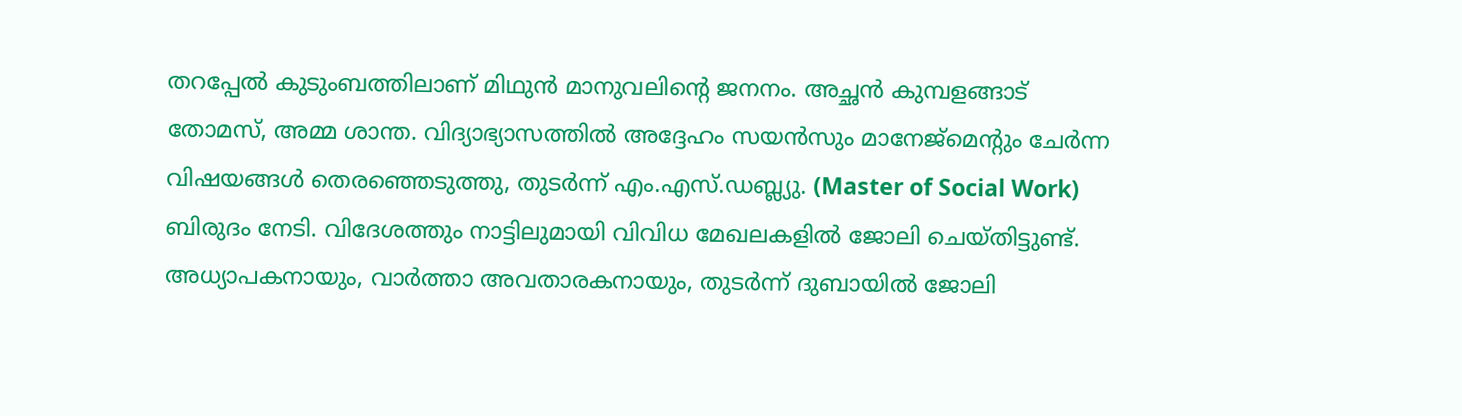തറപ്പേൽ കുടുംബത്തിലാണ് മിഥുൻ മാനുവലിന്റെ ജനനം. അച്ഛൻ കുമ്പളങ്ങാട് തോമസ്, അമ്മ ശാന്ത. വിദ്യാഭ്യാസത്തിൽ അദ്ദേഹം സയൻസും മാനേജ്മെന്റും ചേർന്ന വിഷയങ്ങൾ തെരഞ്ഞെടുത്തു, തുടർന്ന് എം.എസ്.ഡബ്ല്യു. (Master of Social Work) ബിരുദം നേടി. വിദേശത്തും നാട്ടിലുമായി വിവിധ മേഖലകളിൽ ജോലി ചെയ്തിട്ടുണ്ട്. അധ്യാപകനായും, വാർത്താ അവതാരകനായും, തുടർന്ന് ദുബായിൽ ജോലി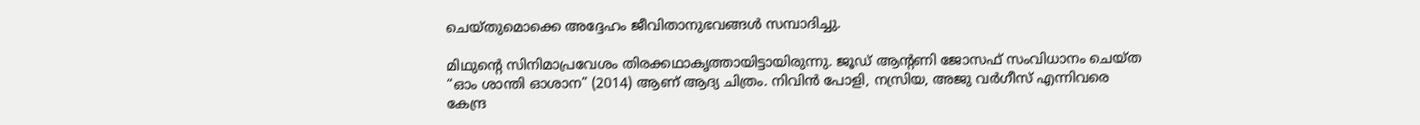ചെയ്തുമൊക്കെ അദ്ദേഹം ജീവിതാനുഭവങ്ങൾ സമ്പാദിച്ചു.

മിഥുന്റെ സിനിമാപ്രവേശം തിരക്കഥാകൃത്തായിട്ടായിരുന്നു. ജൂഡ് ആന്റണി ജോസഫ് സംവിധാനം ചെയ്ത “ഓം ശാന്തി ഓശാന” (2014) ആണ് ആദ്യ ചിത്രം. നിവിൻ പോളി, നസ്രിയ, അജു വർഗീസ് എന്നിവരെ കേന്ദ്ര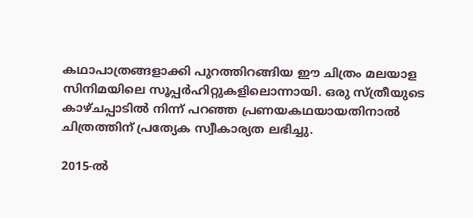കഥാപാത്രങ്ങളാക്കി പുറത്തിറങ്ങിയ ഈ ചിത്രം മലയാള സിനിമയിലെ സൂപ്പർഹിറ്റുകളിലൊന്നായി. ഒരു സ്ത്രീയുടെ കാഴ്ചപ്പാടിൽ നിന്ന് പറഞ്ഞ പ്രണയകഥയായതിനാൽ ചിത്രത്തിന് പ്രത്യേക സ്വീകാര്യത ലഭിച്ചു.

2015-ൽ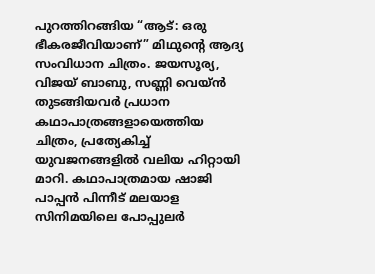പുറത്തിറങ്ങിയ “ആട്: ഒരു ഭീകരജീവിയാണ്” മിഥുന്റെ ആദ്യ സംവിധാന ചിത്രം. ജയസൂര്യ, വിജയ് ബാബു, സണ്ണി വെയ്ൻ തുടങ്ങിയവർ പ്രധാന കഥാപാത്രങ്ങളായെത്തിയ ചിത്രം, പ്രത്യേകിച്ച് യുവജനങ്ങളിൽ വലിയ ഹിറ്റായി മാറി. കഥാപാത്രമായ ഷാജി പാപ്പൻ പിന്നീട് മലയാള സിനിമയിലെ പോപ്പുലർ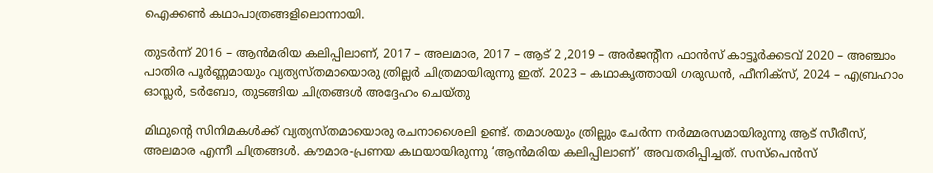ഐക്കൺ കഥാപാത്രങ്ങളിലൊന്നായി.

തുടർന്ന് 2016 – ആൻമരിയ കലിപ്പിലാണ്, 2017 – അലമാര, 2017 – ആട് 2 ,2019 – അർജന്റീന ഫാൻസ് കാട്ടൂർക്കടവ് 2020 – അഞ്ചാം പാതിര പൂർണ്ണമായും വ്യത്യസ്തമായൊരു ത്രില്ലർ ചിത്രമായിരുന്നു ഇത്. 2023 – കഥാകൃത്തായി ഗരുഡൻ, ഫീനിക്സ്, 2024 – എബ്രഹാം ഓസ്ലർ, ടർബോ, തുടങ്ങിയ ചിത്രങ്ങൾ അദ്ദേഹം ചെയ്തു

മിഥുന്റെ സിനിമകൾക്ക് വ്യത്യസ്തമായൊരു രചനാശൈലി ഉണ്ട്. തമാശയും ത്രില്ലും ചേർന്ന നർമ്മരസമായിരുന്നു ആട് സീരീസ്, അലമാര എന്നീ ചിത്രങ്ങൾ. കൗമാര-പ്രണയ കഥയായിരുന്നു ‘ആൻമരിയ കലിപ്പിലാണ്’ അവതരിപ്പിച്ചത്. സസ്‌പെൻസ്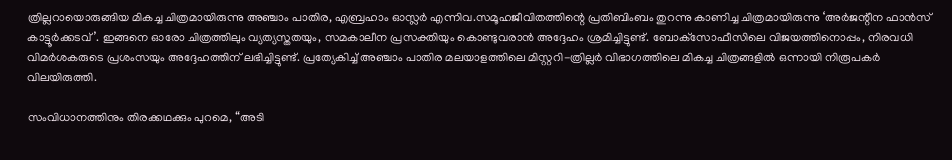ത്രില്ലറായൊരുങ്ങിയ മികച്ച ചിത്രമായിരുന്നു അഞ്ചാം പാതിര, എബ്രഹാം ഓസ്ലർ എന്നിവ.സമൂഹജീവിതത്തിന്റെ പ്രതിബിംബം തുറന്നു കാണിച്ച ചിത്രമായിരുന്നു ‘അർജന്റീന ഫാൻസ് കാട്ടൂർക്കടവ്’. ഇങ്ങനെ ഓരോ ചിത്രത്തിലും വ്യത്യസ്തതയും, സമകാലീന പ്രസക്തിയും കൊണ്ടുവരാൻ അദ്ദേഹം ശ്രമിച്ചിട്ടുണ്ട്. ബോക്‌സോഫീസിലെ വിജയത്തിനൊപ്പം, നിരവധി വിമർശകരുടെ പ്രശംസയും അദ്ദേഹത്തിന് ലഭിച്ചിട്ടുണ്ട്. പ്രത്യേകിച്ച് അഞ്ചാം പാതിര മലയാളത്തിലെ മിസ്റ്ററി-ത്രില്ലർ വിഭാഗത്തിലെ മികച്ച ചിത്രങ്ങളിൽ ഒന്നായി നിരൂപകർ വിലയിരുത്തി.

സംവിധാനത്തിനും തിരക്കഥക്കും പുറമെ, “അടി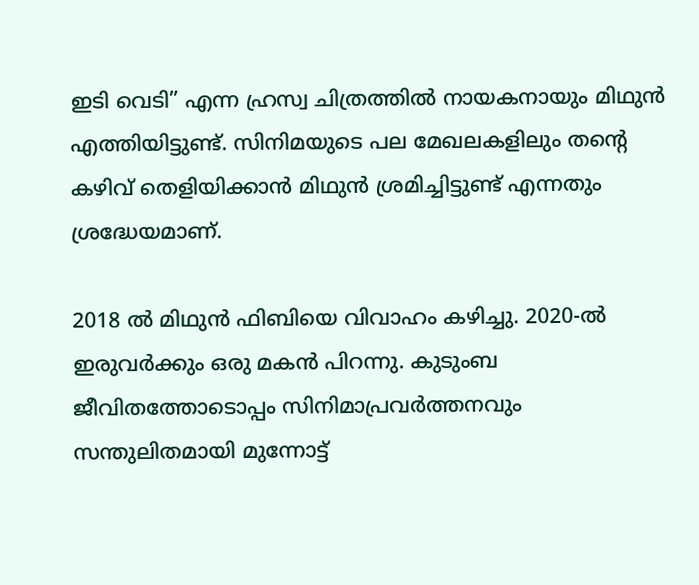ഇടി വെടി” എന്ന ഹ്രസ്വ ചിത്രത്തിൽ നായകനായും മിഥുന്‍ എത്തിയിട്ടുണ്ട്. സിനിമയുടെ പല മേഖലകളിലും തന്റെ കഴിവ് തെളിയിക്കാൻ മിഥുൻ ശ്രമിച്ചിട്ടുണ്ട് എന്നതും ശ്രദ്ധേയമാണ്.

2018 ൽ മിഥുൻ ഫിബിയെ വിവാഹം കഴിച്ചു. 2020-ൽ ഇരുവർക്കും ഒരു മകൻ പിറന്നു. കുടുംബ ജീവിതത്തോടൊപ്പം സിനിമാപ്രവർത്തനവും സന്തുലിതമായി മുന്നോട്ട്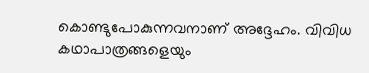കൊണ്ടുപോകുന്നവനാണ് അദ്ദേഹം. വിവിധ കഥാപാത്രങ്ങളെയും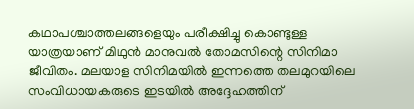കഥാപശ്ചാത്തലങ്ങളെയും പരീക്ഷിച്ചു കൊണ്ടുള്ള യാത്രയാണ് മിഥുൻ മാനുവൽ തോമസിന്റെ സിനിമാ ജീവിതം. മലയാള സിനിമയിൽ ഇന്നത്തെ തലമുറയിലെ സംവിധായകരുടെ ഇടയിൽ അദ്ദേഹത്തിന്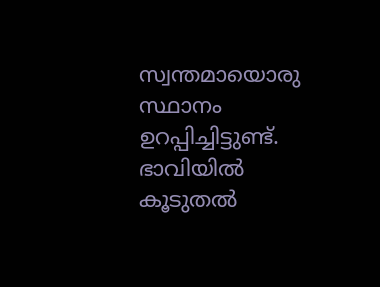സ്വന്തമായൊരു സ്ഥാനം ഉറപ്പിച്ചിട്ടുണ്ട്. ഭാവിയിൽ കൂടുതൽ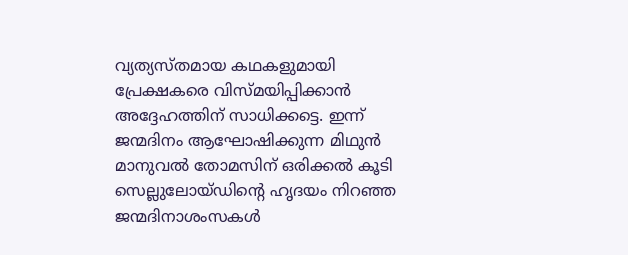വ്യത്യസ്തമായ കഥകളുമായി പ്രേക്ഷകരെ വിസ്മയിപ്പിക്കാൻ അദ്ദേഹത്തിന് സാധിക്കട്ടെ. ഇന്ന് ജന്മദിനം ആഘോഷിക്കുന്ന മിഥുൻ മാനുവൽ തോമസിന് ഒരിക്കൽ കൂടി സെല്ലുലോയ്ഡിന്റെ ഹൃദയം നിറഞ്ഞ ജന്മദിനാശംസകൾ